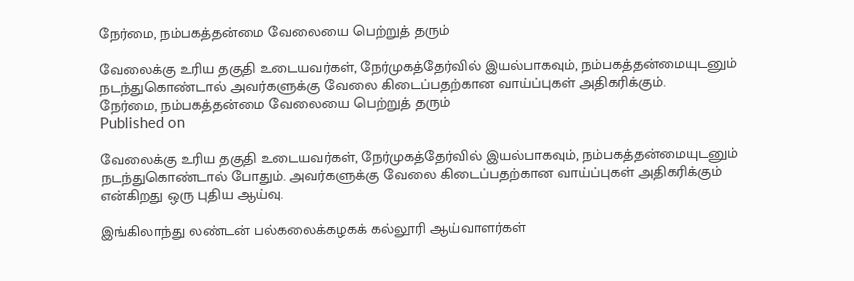நேர்மை, நம்பகத்தன்மை வேலையை பெற்றுத் தரும்

வேலைக்கு உரிய தகுதி உடையவர்கள், நேர்முகத்தேர்வில் இயல்பாகவும், நம்பகத்தன்மையுடனும் நடந்துகொண்டால் அவர்களுக்கு வேலை கிடைப்பதற்கான வாய்ப்புகள் அதிகரிக்கும்.
நேர்மை, நம்பகத்தன்மை வேலையை பெற்றுத் தரும்
Published on

வேலைக்கு உரிய தகுதி உடையவர்கள், நேர்முகத்தேர்வில் இயல்பாகவும், நம்பகத்தன்மையுடனும் நடந்துகொண்டால் போதும். அவர்களுக்கு வேலை கிடைப்பதற்கான வாய்ப்புகள் அதிகரிக்கும் என்கிறது ஒரு புதிய ஆய்வு.

இங்கிலாந்து லண்டன் பல்கலைக்கழகக் கல்லூரி ஆய்வாளர்கள்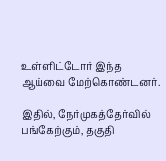உள்ளிட்டோர் இந்த ஆய்வை மேற்கொண்டனர்.

இதில், நேர்முகத்தேர்வில் பங்கேற்கும், தகுதி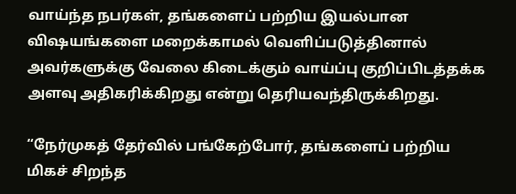வாய்ந்த நபர்கள், தங்களைப் பற்றிய இயல்பான விஷயங்களை மறைக்காமல் வெளிப்படுத்தினால் அவர்களுக்கு வேலை கிடைக்கும் வாய்ப்பு குறிப்பிடத்தக்க அளவு அதிகரிக்கிறது என்று தெரியவந்திருக்கிறது.

“நேர்முகத் தேர்வில் பங்கேற்போர், தங்களைப் பற்றிய மிகச் சிறந்த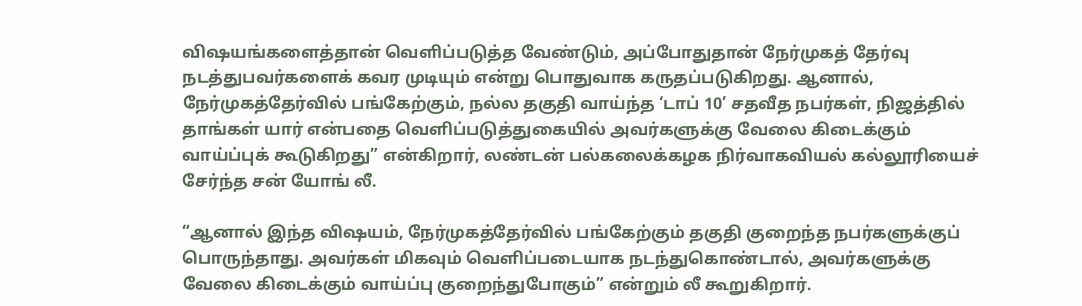விஷயங்களைத்தான் வெளிப்படுத்த வேண்டும், அப்போதுதான் நேர்முகத் தேர்வு நடத்துபவர்களைக் கவர முடியும் என்று பொதுவாக கருதப்படுகிறது. ஆனால், நேர்முகத்தேர்வில் பங்கேற்கும், நல்ல தகுதி வாய்ந்த ‘டாப் 10’ சதவீத நபர்கள், நிஜத்தில் தாங்கள் யார் என்பதை வெளிப்படுத்துகையில் அவர்களுக்கு வேலை கிடைக்கும் வாய்ப்புக் கூடுகிறது” என்கிறார், லண்டன் பல்கலைக்கழக நிர்வாகவியல் கல்லூரியைச் சேர்ந்த சன் யோங் லீ.

“ஆனால் இந்த விஷயம், நேர்முகத்தேர்வில் பங்கேற்கும் தகுதி குறைந்த நபர்களுக்குப் பொருந்தாது. அவர்கள் மிகவும் வெளிப்படையாக நடந்துகொண்டால், அவர்களுக்கு வேலை கிடைக்கும் வாய்ப்பு குறைந்துபோகும்” என்றும் லீ கூறுகிறார்.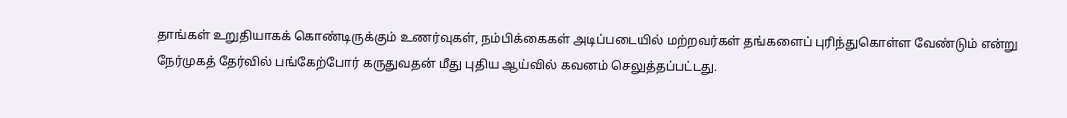தாங்கள் உறுதியாகக் கொண்டிருக்கும் உணர்வுகள், நம்பிக்கைகள் அடிப்படையில் மற்றவர்கள் தங்களைப் புரிந்துகொள்ள வேண்டும் என்று நேர்முகத் தேர்வில் பங்கேற்போர் கருதுவதன் மீது புதிய ஆய்வில் கவனம் செலுத்தப்பட்டது.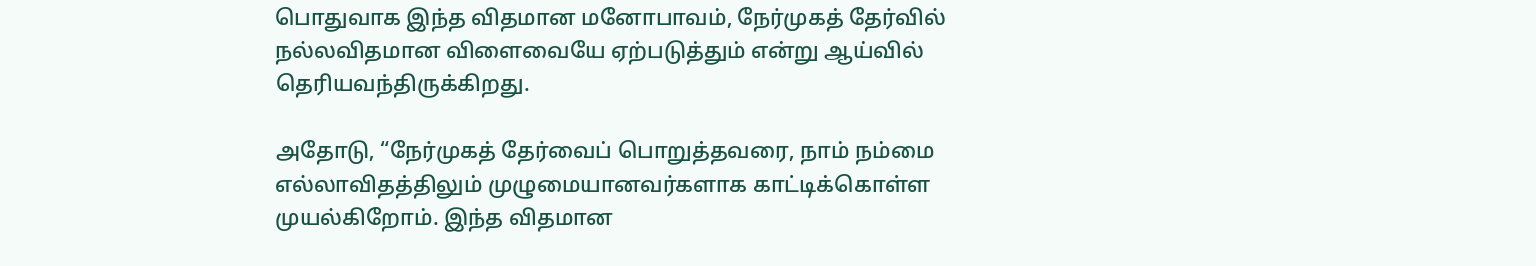பொதுவாக இந்த விதமான மனோபாவம், நேர்முகத் தேர்வில் நல்லவிதமான விளைவையே ஏற்படுத்தும் என்று ஆய்வில் தெரியவந்திருக்கிறது.

அதோடு, “நேர்முகத் தேர்வைப் பொறுத்தவரை, நாம் நம்மை எல்லாவிதத்திலும் முழுமையானவர்களாக காட்டிக்கொள்ள முயல்கிறோம். இந்த விதமான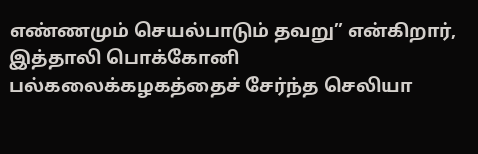எண்ணமும் செயல்பாடும் தவறு” என்கிறார், இத்தாலி பொக்கோனி பல்கலைக்கழகத்தைச் சேர்ந்த செலியா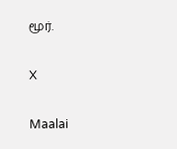மூர்.

X

Maalai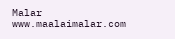Malar
www.maalaimalar.com